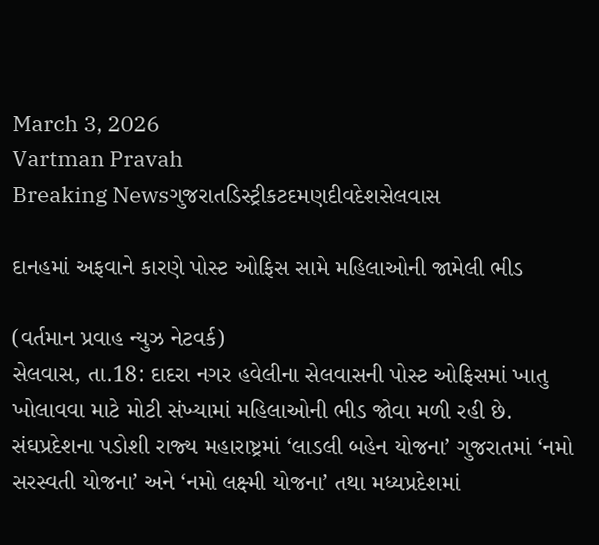March 3, 2026
Vartman Pravah
Breaking Newsગુજરાતડિસ્ટ્રીકટદમણદીવદેશસેલવાસ

દાનહમાં અફવાને કારણે પોસ્‍ટ ઓફિસ સામે મહિલાઓની જામેલી ભીડ

(વર્તમાન પ્રવાહ ન્‍યુઝ નેટવર્ક)
સેલવાસ, તા.18: દાદરા નગર હવેલીના સેલવાસની પોસ્‍ટ ઓફિસમાં ખાતુ ખોલાવવા માટે મોટી સંખ્‍યામાં મહિલાઓની ભીડ જોવા મળી રહી છે. સંઘપ્રદેશના પડોશી રાજ્‍ય મહારાષ્ટ્રમાં ‘લાડલી બહેન યોજના’ ગુજરાતમાં ‘નમો સરસ્‍વતી યોજના’ અને ‘નમો લક્ષ્મી યોજના’ તથા મધ્‍યપ્રદેશમાં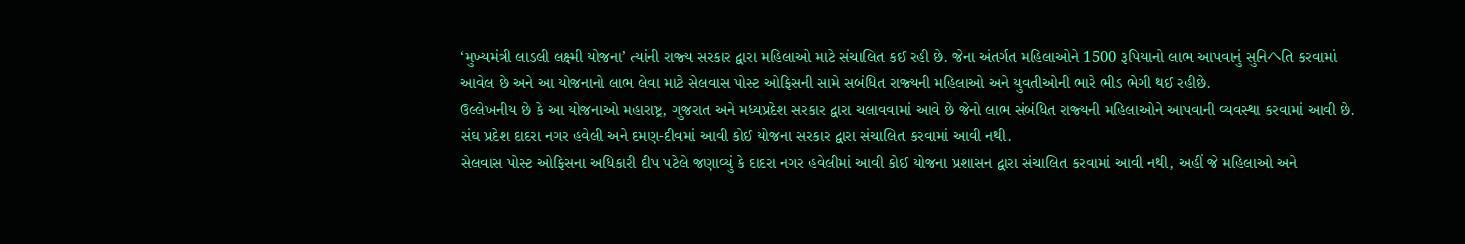‘મુખ્‍યમંત્રી લાડલી લક્ષ્મી યોજના’ ત્‍યાંની રાજ્‍ય સરકાર દ્વારા મહિલાઓ માટે સંચાલિત કઈ રહી છે. જેના અંતર્ગત મહિલાઓને 1500 રૂપિયાનો લાભ આપવાનું સુનિヘતિ કરવામાં આવેલ છે અને આ યોજનાનો લાભ લેવા માટે સેલવાસ પોસ્‍ટ ઓફિસની સામે સબંધિત રાજ્‍યની મહિલાઓ અને યુવતીઓની ભારે ભીડ ભેગી થઈ રહીછે.
ઉલ્લેખનીય છે કે આ યોજનાઓ મહારાષ્ટ્ર, ગુજરાત અને મધ્‍યપ્રદેશ સરકાર દ્વારા ચલાવવામાં આવે છે જેનો લાભ સંબંધિત રાજ્‍યની મહિલાઓને આપવાની વ્‍યવસ્‍થા કરવામાં આવી છે. સંઘ પ્રદેશ દાદરા નગર હવેલી અને દમણ-દીવમાં આવી કોઈ યોજના સરકાર દ્વારા સંચાલિત કરવામાં આવી નથી.
સેલવાસ પોસ્‍ટ ઓફિસના અધિકારી દીપ પટેલે જણાવ્‍યું કે દાદરા નગર હવેલીમાં આવી કોઈ યોજના પ્રશાસન દ્વારા સંચાલિત કરવામાં આવી નથી, અહીં જે મહિલાઓ અને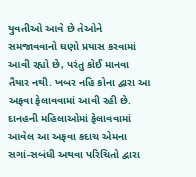યુવતીઓ આવે છે તેઓને સમજાવવાનો ઘણો પ્રયાસ કરવામાં આવી રહ્યો છે, પરંતુ કોઈ માનવા તૈયાર નથી. ખબર નહિ કોના દ્વારા આ અફવા ફેલાવવામાં આવી રહી છે. દાનહની મહિલાઓમાં ફેલાવવામાં આવેલ આ અફવા કદાચ એમના સગાં-સબંધી અથવા પરિચિતો દ્વારા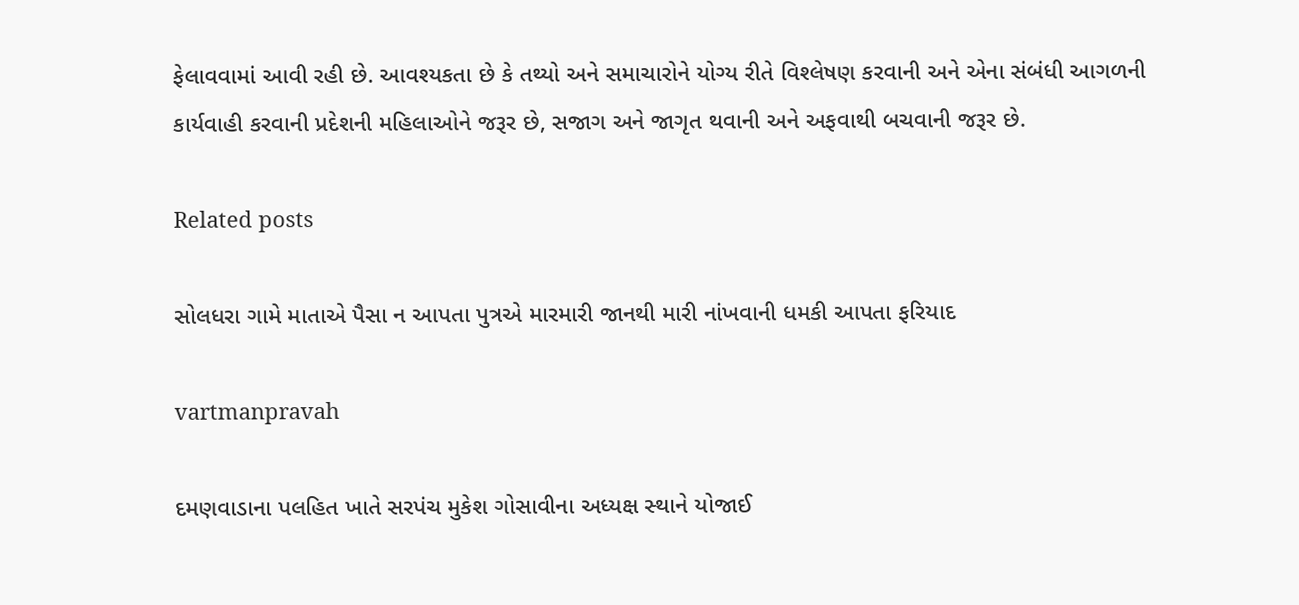ફેલાવવામાં આવી રહી છે. આવશ્‍યકતા છે કે તથ્‍યો અને સમાચારોને યોગ્‍ય રીતે વિશ્‍લેષણ કરવાની અને એના સંબંધી આગળની કાર્યવાહી કરવાની પ્રદેશની મહિલાઓને જરૂર છે, સજાગ અને જાગૃત થવાની અને અફવાથી બચવાની જરૂર છે.

Related posts

સોલધરા ગામે માતાએ પૈસા ન આપતા પુત્રએ મારમારી જાનથી મારી નાંખવાની ધમકી આપતા ફરિયાદ

vartmanpravah

દમણવાડાના પલહિત ખાતે સરપંચ મુકેશ ગોસાવીના અધ્‍યક્ષ સ્‍થાને યોજાઈ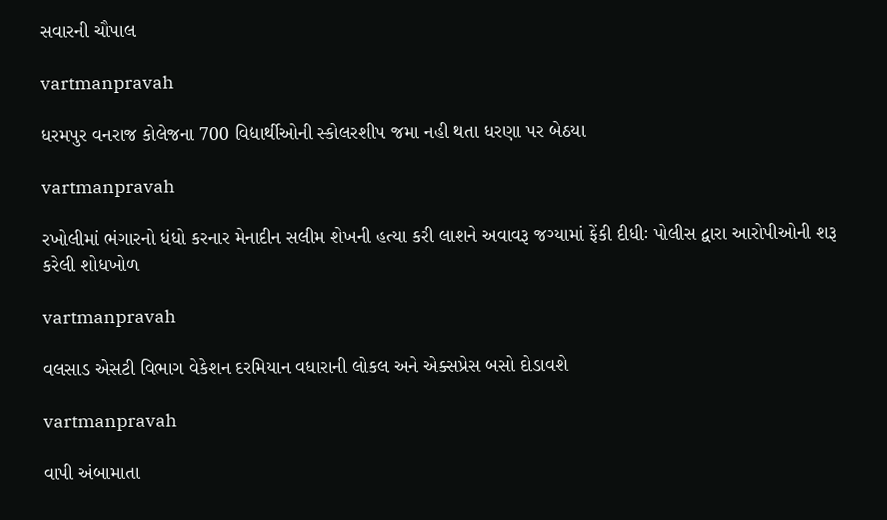સવારની ચૌપાલ

vartmanpravah

ધરમપુર વનરાજ કોલેજના 700 વિદ્યાર્થીઓની સ્‍કોલરશીપ જમા નહી થતા ધરણા પર બેઠયા

vartmanpravah

રખોલીમાં ભંગારનો ધંધો કરનાર મેનાદીન સલીમ શેખની હત્‍યા કરી લાશને અવાવરૂ જગ્‍યામાં ફેંકી દીધીઃ પોલીસ દ્વારા આરોપીઓની શરૂ કરેલી શોધખોળ

vartmanpravah

વલસાડ એસટી વિભાગ વેકેશન દરમિયાન વધારાની લોકલ અને એક્‍સપ્રેસ બસો દોડાવશે

vartmanpravah

વાપી અંબામાતા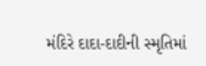મંદિરે દાદા-દાદીની સ્‍મૃતિમાં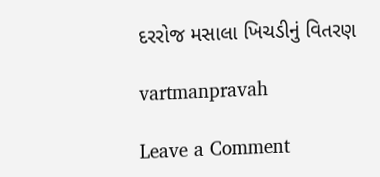દરરોજ મસાલા ખિચડીનું વિતરણ

vartmanpravah

Leave a Comment